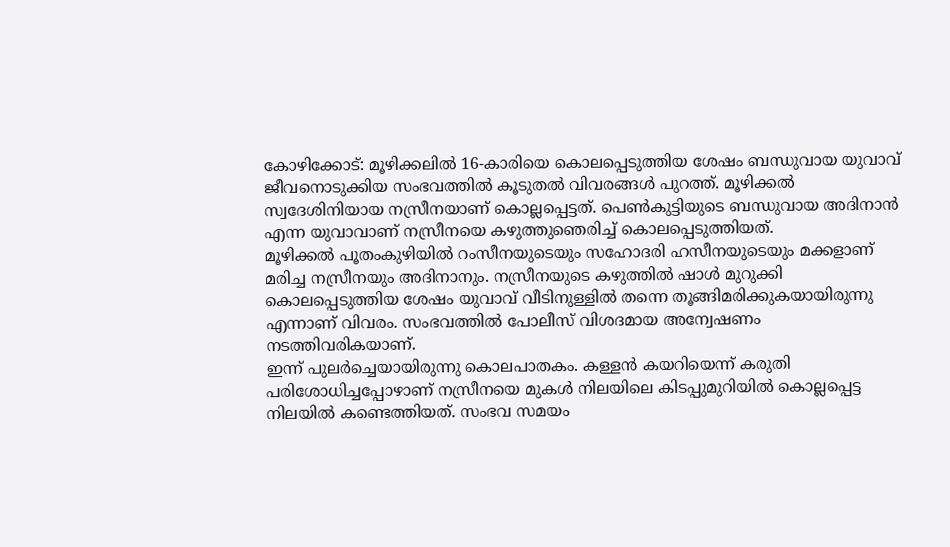കോഴിക്കോട്: മൂഴിക്കലിൽ 16-കാരിയെ കൊലപ്പെടുത്തിയ ശേഷം ബന്ധുവായ യുവാവ് ജീവനൊടുക്കിയ സംഭവത്തിൽ കൂടുതൽ വിവരങ്ങൾ പുറത്ത്. മൂഴിക്കൽ സ്വദേശിനിയായ നസ്രീനയാണ് കൊല്ലപ്പെട്ടത്. പെൺകുട്ടിയുടെ ബന്ധുവായ അദിനാൻ എന്ന യുവാവാണ് നസ്രീനയെ കഴുത്തുഞെരിച്ച് കൊലപ്പെടുത്തിയത്.
മൂഴിക്കൽ പൂതംകുഴിയിൽ റംസീനയുടെയും സഹോദരി ഹസീനയുടെയും മക്കളാണ് മരിച്ച നസ്രീനയും അദിനാനും. നസ്രീനയുടെ കഴുത്തിൽ ഷാൾ മുറുക്കി കൊലപ്പെടുത്തിയ ശേഷം യുവാവ് വീടിനുള്ളിൽ തന്നെ തൂങ്ങിമരിക്കുകയായിരുന്നു എന്നാണ് വിവരം. സംഭവത്തിൽ പോലീസ് വിശദമായ അന്വേഷണം നടത്തിവരികയാണ്.
ഇന്ന് പുലർച്ചെയായിരുന്നു കൊലപാതകം. കള്ളൻ കയറിയെന്ന് കരുതി പരിശോധിച്ചപ്പോഴാണ് നസ്രീനയെ മുകൾ നിലയിലെ കിടപ്പുമുറിയിൽ കൊല്ലപ്പെട്ട നിലയിൽ കണ്ടെത്തിയത്. സംഭവ സമയം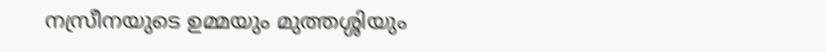നസ്രീനയുടെ ഉമ്മയും മുത്തശ്ശിയും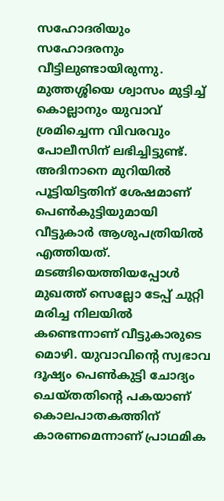സഹോദരിയും സഹോദരനും വീട്ടിലുണ്ടായിരുന്നു. മുത്തശ്ശിയെ ശ്വാസം മുട്ടിച്ച് കൊല്ലാനും യുവാവ് ശ്രമിച്ചെന്ന വിവരവും പോലീസിന് ലഭിച്ചിട്ടുണ്ട്.
അദിനാനെ മുറിയിൽ പൂട്ടിയിട്ടതിന് ശേഷമാണ് പെൺകുട്ടിയുമായി വീട്ടുകാർ ആശുപത്രിയിൽ എത്തിയത്. മടങ്ങിയെത്തിയപ്പോൾ മുഖത്ത് സെല്ലോ ടേപ്പ് ചുറ്റി മരിച്ച നിലയിൽ കണ്ടെന്നാണ് വീട്ടുകാരുടെ മൊഴി. യുവാവിന്റെ സ്വഭാവ ദൂഷ്യം പെൺകുട്ടി ചോദ്യം ചെയ്തതിന്റെ പകയാണ് കൊലപാതകത്തിന് കാരണമെന്നാണ് പ്രാഥമിക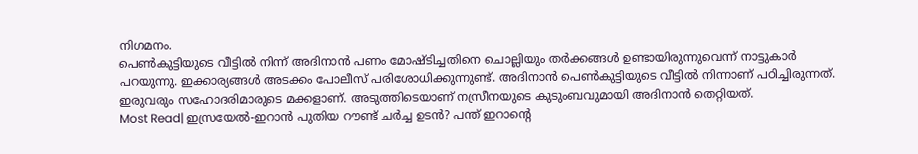നിഗമനം.
പെൺകുട്ടിയുടെ വീട്ടിൽ നിന്ന് അദിനാൻ പണം മോഷ്ടിച്ചതിനെ ചൊല്ലിയും തർക്കങ്ങൾ ഉണ്ടായിരുന്നുവെന്ന് നാട്ടുകാർ പറയുന്നു. ഇക്കാര്യങ്ങൾ അടക്കം പോലീസ് പരിശോധിക്കുന്നുണ്ട്. അദിനാൻ പെൺകുട്ടിയുടെ വീട്ടിൽ നിന്നാണ് പഠിച്ചിരുന്നത്. ഇരുവരും സഹോദരിമാരുടെ മക്കളാണ്. അടുത്തിടെയാണ് നസ്രീനയുടെ കുടുംബവുമായി അദിനാൻ തെറ്റിയത്.
Most Read| ഇസ്രയേൽ-ഇറാൻ പുതിയ റൗണ്ട് ചർച്ച ഉടൻ? പന്ത് ഇറാന്റെ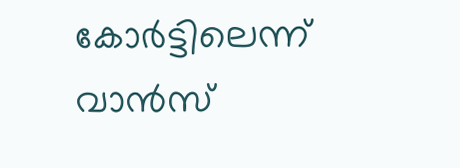കോർട്ടിലെന്ന് വാൻസ്